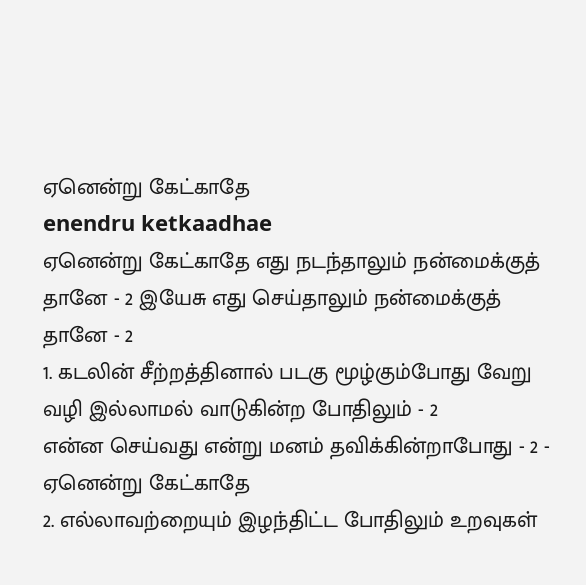ஏனென்று கேட்காதே
enendru ketkaadhae
ஏனென்று கேட்காதே எது நடந்தாலும் நன்மைக்குத் தானே - 2 இயேசு எது செய்தாலும் நன்மைக்குத் தானே - 2
1. கடலின் சீற்றத்தினால் படகு மூழ்கும்போது வேறு வழி இல்லாமல் வாடுகின்ற போதிலும் - 2
என்ன செய்வது என்று மனம் தவிக்கின்றாபோது - 2 - ஏனென்று கேட்காதே
2. எல்லாவற்றையும் இழந்திட்ட போதிலும் உறவுகள்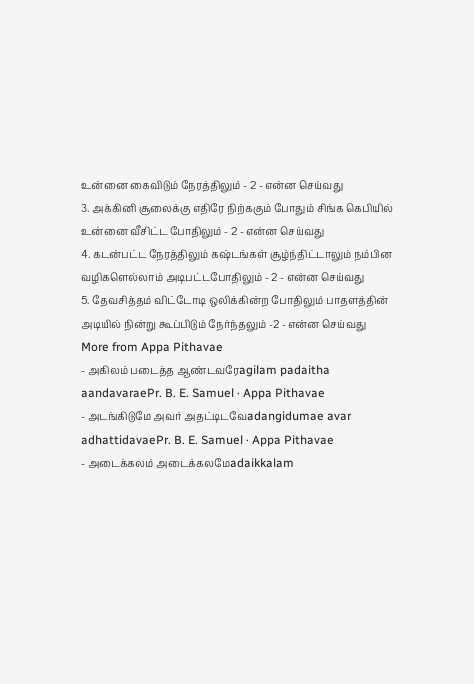உன்னை கைவிடும் நேரத்திலும் - 2 - என்ன செய்வது
3. அக்கினி சூலைக்கு எதிரே நிற்ககும் போதும் சிங்க கெபியில் உன்னை வீசிட்ட போதிலும் - 2 - என்ன செய்வது
4. கடன்பட்ட நேரத்திலும் கஷ்டங்கள் சூழ்ந்திட்டாலும் நம்பின வழிகளெல்லாம் அடிபட்டபோதிலும் - 2 - என்ன செய்வது
5. தேவசித்தம் விட்டோடி ஒலிக்கின்ற போதிலும் பாதளத்தின் அடியில் நின்று கூப்பிடும் நேர்ந்தலும் -2 - என்ன செய்வது
More from Appa Pithavae
- அகிலம் படைத்த ஆண்டவரேagilam padaitha aandavaraePr. B. E. Samuel · Appa Pithavae
- அடங்கிடுமே அவர் அதட்டிடவேadangidumae avar adhattidavaePr. B. E. Samuel · Appa Pithavae
- அடைக்கலம் அடைக்கலமேadaikkalam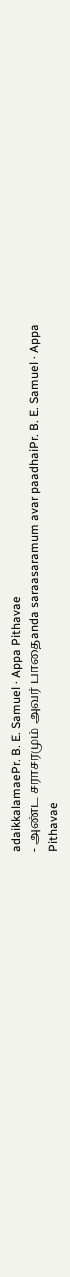adaikkalamaePr. B. E. Samuel · Appa Pithavae
- அண்ட சராசரமும் அவர் பாதைanda saraasaramum avar paadhaiPr. B. E. Samuel · Appa Pithavae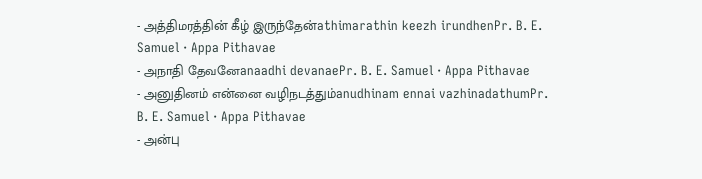- அத்திமரத்தின் கீழ் இருந்தேன்athimarathin keezh irundhenPr. B. E. Samuel · Appa Pithavae
- அநாதி தேவனேanaadhi devanaePr. B. E. Samuel · Appa Pithavae
- அனுதினம் என்னை வழிநடத்தும்anudhinam ennai vazhinadathumPr. B. E. Samuel · Appa Pithavae
- அன்பு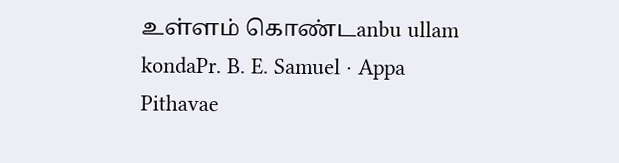உள்ளம் கொண்டanbu ullam kondaPr. B. E. Samuel · Appa Pithavae